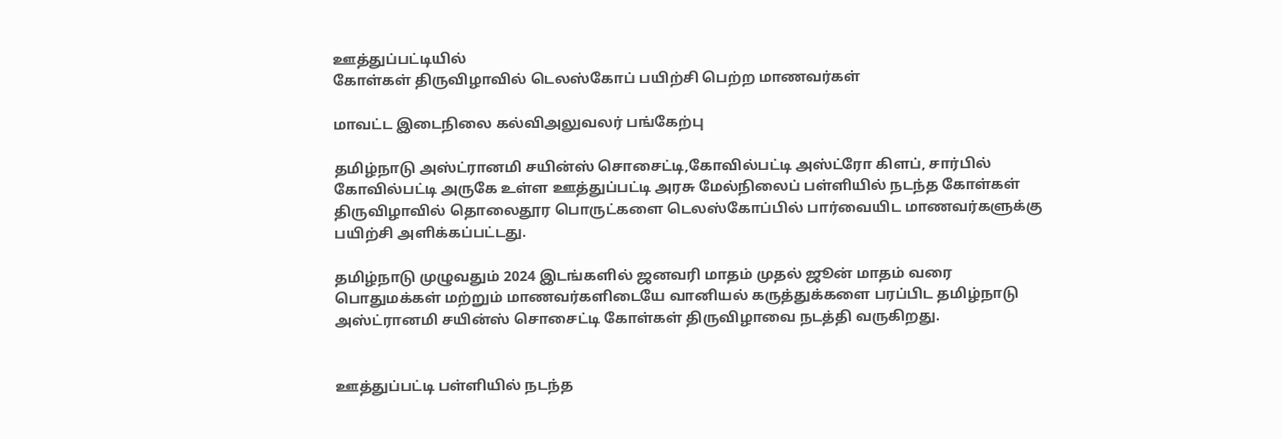ஊத்துப்பட்டியில்
கோள்கள் திருவிழாவில் டெலஸ்கோப் பயிற்சி பெற்ற மாணவர்கள்

மாவட்ட இடைநிலை கல்விஅலுவலர் பங்கேற்பு

தமிழ்நாடு அஸ்ட்ரானமி சயின்ஸ் சொசைட்டி,கோவில்பட்டி அஸ்ட்ரோ கிளப், சார்பில் கோவில்பட்டி அருகே உள்ள ஊத்துப்பட்டி அரசு மேல்நிலைப் பள்ளியில் நடந்த கோள்கள் திருவிழாவில் தொலைதூர பொருட்களை டெலஸ்கோப்பில் பார்வையிட மாணவர்களுக்கு பயிற்சி அளிக்கப்பட்டது.

தமிழ்நாடு முழுவதும் 2024 இடங்களில் ஜனவரி மாதம் முதல் ஜூன் மாதம் வரை
பொதுமக்கள் மற்றும் மாணவர்களிடையே வானியல் கருத்துக்களை பரப்பிட தமிழ்நாடு அஸ்ட்ரானமி சயின்ஸ் சொசைட்டி கோள்கள் திருவிழாவை நடத்தி வருகிறது.


ஊத்துப்பட்டி பள்ளியில் நடந்த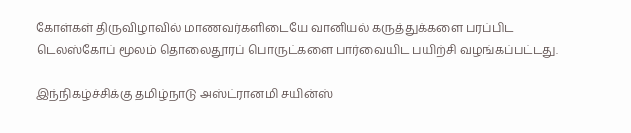கோள்கள் திருவிழாவில் மாணவர்களிடையே வானியல் கருத்துக்களை பரப்பிட டெலஸ்கோப் மூலம் தொலைதூரப் பொருட்களை பார்வையிட பயிற்சி வழங்கப்பட்டது.

இந்நிகழ்ச்சிக்கு தமிழ்நாடு அஸ்ட்ரானமி சயின்ஸ்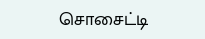சொசைட்டி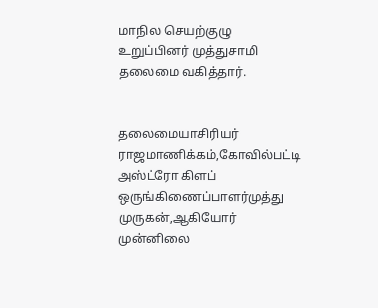மாநில செயற்குழு உறுப்பினர் முத்துசாமி தலைமை வகித்தார்.


தலைமையாசிரியர் ராஜமாணிக்கம்,கோவில்பட்டி அஸ்ட்ரோ கிளப் ஒருங்கிணைப்பாளர்முத்து முருகன்,ஆகியோர் முன்னிலை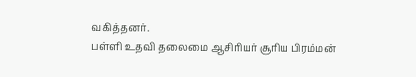வகித்தனர்.
பள்ளி உதவி தலைமை ஆசிரியர் சூரிய பிரம்மன்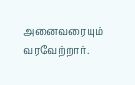அனைவரையும் வரவேற்றார்.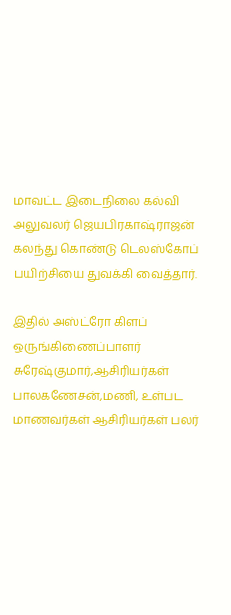மாவட்ட இடைநிலை கல்வி அலுவலர் ஜெயபிரகாஷ்ராஜன் கலந்து கொண்டு டெலஸ்கோப் பயிற்சியை துவக்கி வைத்தார்.

இதில் அஸ்ட்ரோ கிளப் ஒருங்கிணைப்பாளர் சுரேஷ்குமார்,ஆசிரியர்கள் பாலகணேசன்,மணி, உள்பட மாணவர்கள் ஆசிரியர்கள் பலர்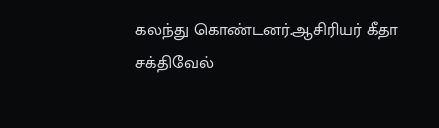கலந்து கொண்டனர்.ஆசிரியர் கீதா சக்திவேல்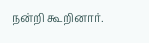நன்றி கூறினார்.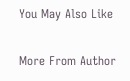You May Also Like

More From Author